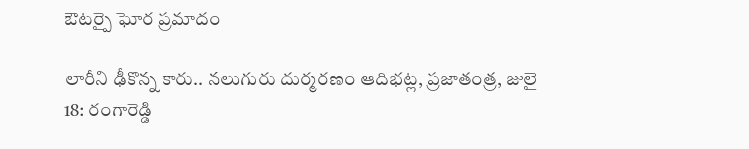ఔటర్పై ఘోర ప్రమాదం

లారీని ఢీకొన్న కారు.. నలుగురు దుర్మరణం ఆదిభట్ల, ప్రజాతంత్ర, జులై 18: రంగారెడ్డి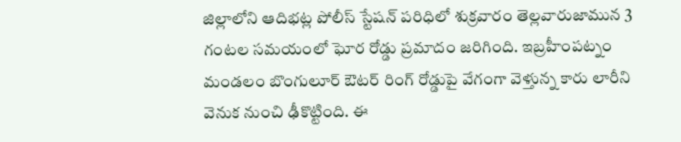జిల్లాలోని ఆదిభట్ల పోలీస్ స్టేషన్ పరిధిలో శుక్రవారం తెల్లవారుజామున 3 గంటల సమయంలో ఘోర రోడ్డు ప్రమాదం జరిగింది. ఇబ్రహీంపట్నం మండలం బొంగులూర్ ఔటర్ రింగ్ రోడ్డుపై వేగంగా వెళ్తున్న కారు లారీని వెనుక నుంచి ఢీకొట్టింది. ఈ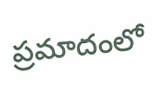ప్రమాదంలో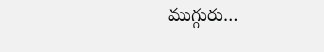ముగ్గురు…